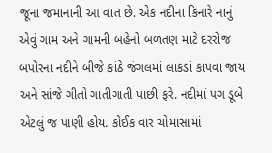જૂના જમાનાની આ વાત છે. એક નદીના કિનારે નાનું
એવું ગામ અને ગામની બહેનો બળતણ માટે દરરોજ
બપોરના નદીને બીજે કાંઠે જંગલમાં લાકડાં કાપવા જાય
અને સાંજે ગીતો ગાતીગાતી પાછી ફરે. નદીમાં પગ ડૂબે
એટલું જ પાણી હોય. કોઈક વાર ચોમાસામાં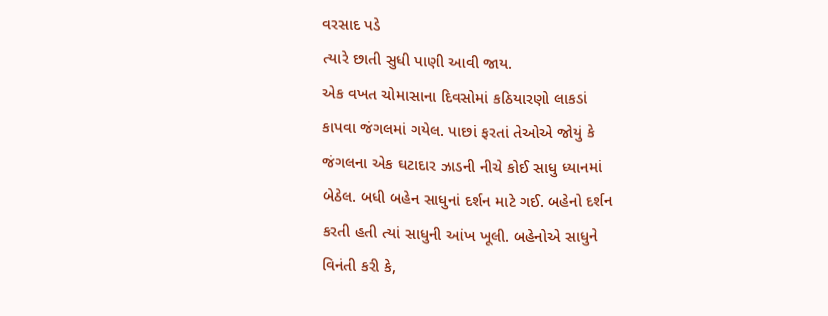વરસાદ પડે
ત્યારે છાતી સુધી પાણી આવી જાય.
એક વખત ચોમાસાના દિવસોમાં કઠિયારણો લાકડાં
કાપવા જંગલમાં ગયેલ. પાછાં ફરતાં તેઓએ જોયું કે
જંગલના એક ઘટાદાર ઝાડની નીચે કોઈ સાધુ ધ્યાનમાં
બેઠેલ. બધી બહેન સાધુનાં દર્શન માટે ગઈ. બહેનો દર્શન
કરતી હતી ત્યાં સાધુની આંખ ખૂલી. બહેનોએ સાધુને
વિનંતી કરી કે,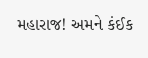મહારાજ! અમને કંઈક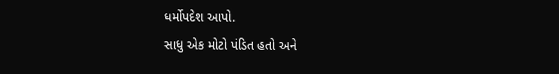ધર્મોપદેશ આપો.
સાધુ એક મોટો પંડિત હતો અને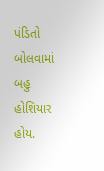પંડિતો બોલવામાં
બહુ હોશિયાર હોય.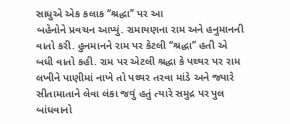સાધુએ એક કલાક ‘‘શ્રદ્ધા’’ પર આ
બહેનોને પ્રવચન આપ્યું. રામાયણના રામ અને હનુમાનની
વાતો કરી. હુનમાનને રામ પર કેટલી ‘‘શ્રદ્ધા’’ હતી એ
બધી વાતો કહી. રામ પર એટલી શ્રદ્ધા કે પથ્થર પર રામ
લખીને પાણીમાં નાખે તો પથ્થર તરવા માંડે અને જ્યારે
સીતામાતાને લેવા લંકા જવું હતું ત્યારે સમુદ્ર પર પુલ
બાંધવાનો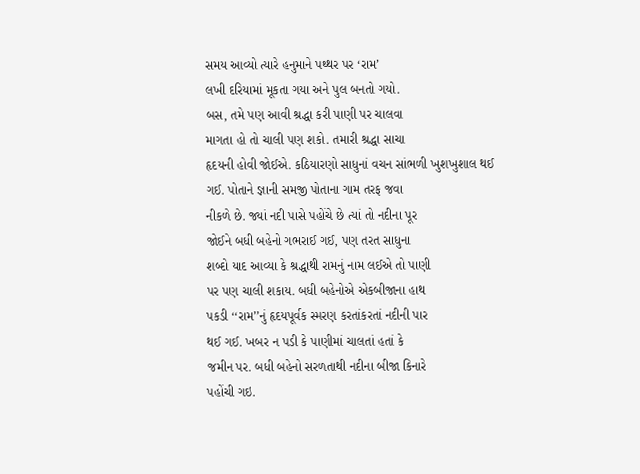સમય આવ્યો ત્યારે હનુમાને પથ્થર પર ‘રામ’
લખી દરિયામાં મૂકતા ગયા અને પુલ બનતો ગયો.
બસ, તમે પણ આવી શ્રદ્ધા કરી પાણી પર ચાલવા
માગતા હો તો ચાલી પણ શકો. તમારી શ્રદ્ધા સાચા
હૃદયની હોવી જોઈએ. કઠિયારણો સાધુનાં વચન સાંભળી ખુશખુશાલ થઈ
ગઈ. પોતાને જ્ઞાની સમજી પોતાના ગામ તરફ જવા
નીકળે છે. જ્યાં નદી પાસે પહોંચે છે ત્યાં તો નદીના પૂર
જોઈને બધી બહેનો ગભરાઈ ગઈ, પણ તરત સાધુના
શબ્દો યાદ આવ્યા કે શ્રદ્ધાથી રામનું નામ લઈએ તો પાણી
પર પણ ચાલી શકાય. બધી બહેનોએ એકબીજાના હાથ
પકડી ‘‘રામ’’નું હૃદયપૂર્વક સ્મરણ કરતાંકરતાં નદીની પાર
થઈ ગઈ. ખબર ન પડી કે પાણીમાં ચાલતાં હતાં કે
જમીન પર. બધી બહેનો સરળતાથી નદીના બીજા કિનારે
પહોંચી ગઇ.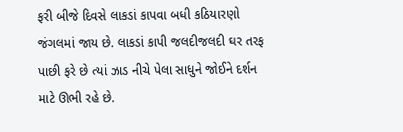ફરી બીજે દિવસે લાકડાં કાપવા બધી કઠિયારણો
જંગલમાં જાય છે. લાકડાં કાપી જલદીજલદી ઘર તરફ
પાછી ફરે છે ત્યાં ઝાડ નીચે પેલા સાધુને જોઈને દર્શન
માટે ઊભી રહે છે.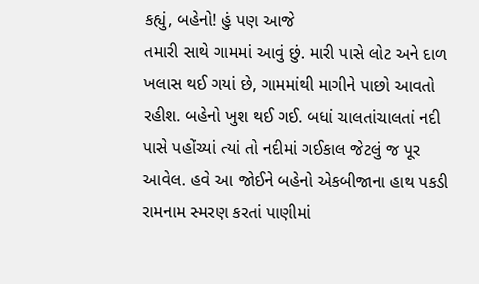કહ્યું, બહેનો! હું પણ આજે
તમારી સાથે ગામમાં આવું છું. મારી પાસે લોટ અને દાળ
ખલાસ થઈ ગયાં છે, ગામમાંથી માગીને પાછો આવતો
રહીશ. બહેનો ખુશ થઈ ગઈ. બધાં ચાલતાંચાલતાં નદી
પાસે પહોંચ્યાં ત્યાં તો નદીમાં ગઈકાલ જેટલું જ પૂર
આવેલ. હવે આ જોઈને બહેનો એકબીજાના હાથ પકડી
રામનામ સ્મરણ કરતાં પાણીમાં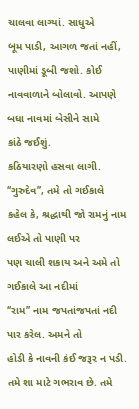ચાલવા લાગ્યાં. સાધુએ
બૂમ પાડી, આગળ જતાં નહીં, પાણીમાં ડૂબી જશો. કોઈ
નાવવાળાને બોલાવો. આપણે બધા નાવમાં બેસીને સામે
કાંઠે જઈશું.
કઠિયારણો હસવા લાગી. ‘‘ગુરુદેવ’’, તમે તો ગઈકાલે
કહેલ કે, શ્રદ્ધાથી જો રામનું નામ લઈએ તો પાણી પર
પણ ચાલી શકાય અને અમે તો ગઈકાલે આ નદીમાં
‘‘રામ’’ નામ જપતાંજપતાં નદી પાર કરેલ. અમને તો
હોડી કે નાવની કંઈ જરૂર ન પડી. તમે શા માટે ગભરાવ છે. તમે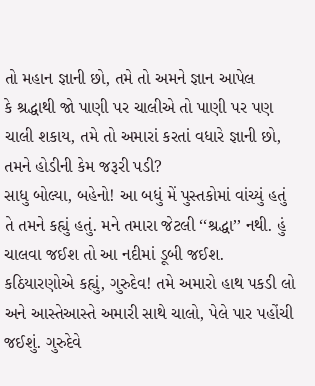તો મહાન જ્ઞાની છો, તમે તો અમને જ્ઞાન આપેલ
કે શ્રદ્ધાથી જો પાણી પર ચાલીએ તો પાણી પર પણ
ચાલી શકાય, તમે તો અમારાં કરતાં વધારે જ્ઞાની છો,
તમને હોડીની કેમ જરૂરી પડી?
સાધુ બોલ્યા, બહેનો! આ બધું મેં પુસ્તકોમાં વાંચ્યું હતું
તે તમને કહ્યું હતું. મને તમારા જેટલી ‘‘શ્રદ્ધા’’ નથી. હું
ચાલવા જઈશ તો આ નદીમાં ડૂબી જઈશ.
કઠિયારણોએ કહ્યું, ગુરુદેવ! તમે અમારો હાથ પકડી લો
અને આસ્તેઆસ્તે અમારી સાથે ચાલો, પેલે પાર પહોંચી
જઈશું. ગુરુદેવે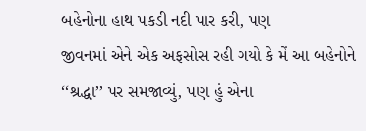બહેનોના હાથ પકડી નદી પાર કરી, પણ
જીવનમાં એને એક અફસોસ રહી ગયો કે મેં આ બહેનોને
‘‘શ્રદ્ધા’’ પર સમજાવ્યું, પણ હું એના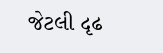જેટલી દૃઢ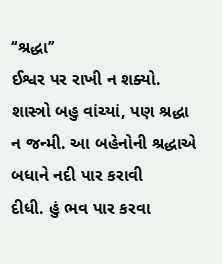‘‘શ્રદ્ધા’’
ઈશ્વર પર રાખી ન શક્યો. શાસ્ત્રો બહુ વાંચ્યાં, પણ શ્રદ્ધા
ન જન્મી. આ બહેનોની શ્રદ્ધાએ બધાને નદી પાર કરાવી
દીધી. હું ભવ પાર કરવા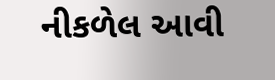નીકળેલ આવી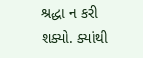શ્રદ્ધા ન કરી
શક્યો. ક્યાંથી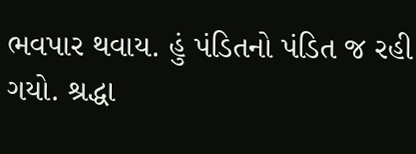ભવપાર થવાય. હું પંડિતનો પંડિત જ રહી
ગયો. શ્રદ્ધા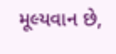મૂલ્યવાન છે,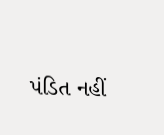પંડિત નહીં